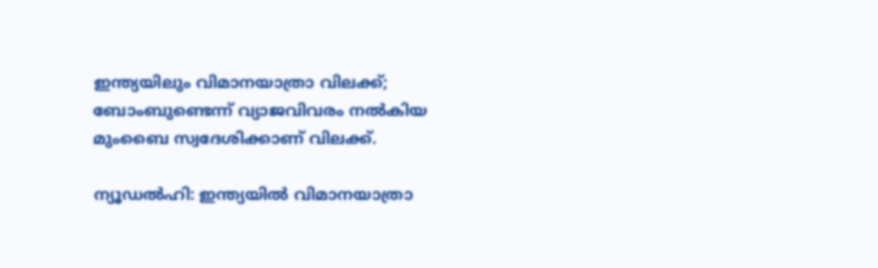ഇന്ത്യയിലും വിമാനയാത്രാ വിലക്ക്; ബോംബുണ്ടെന്ന് വ്യാജവിവരം നൽകിയ മുംബൈ സ്വദേശിക്കാണ് വിലക്ക്.

ന്യൂഡല്‍ഹി: ഇന്ത്യയില്‍ വിമാനയാത്രാ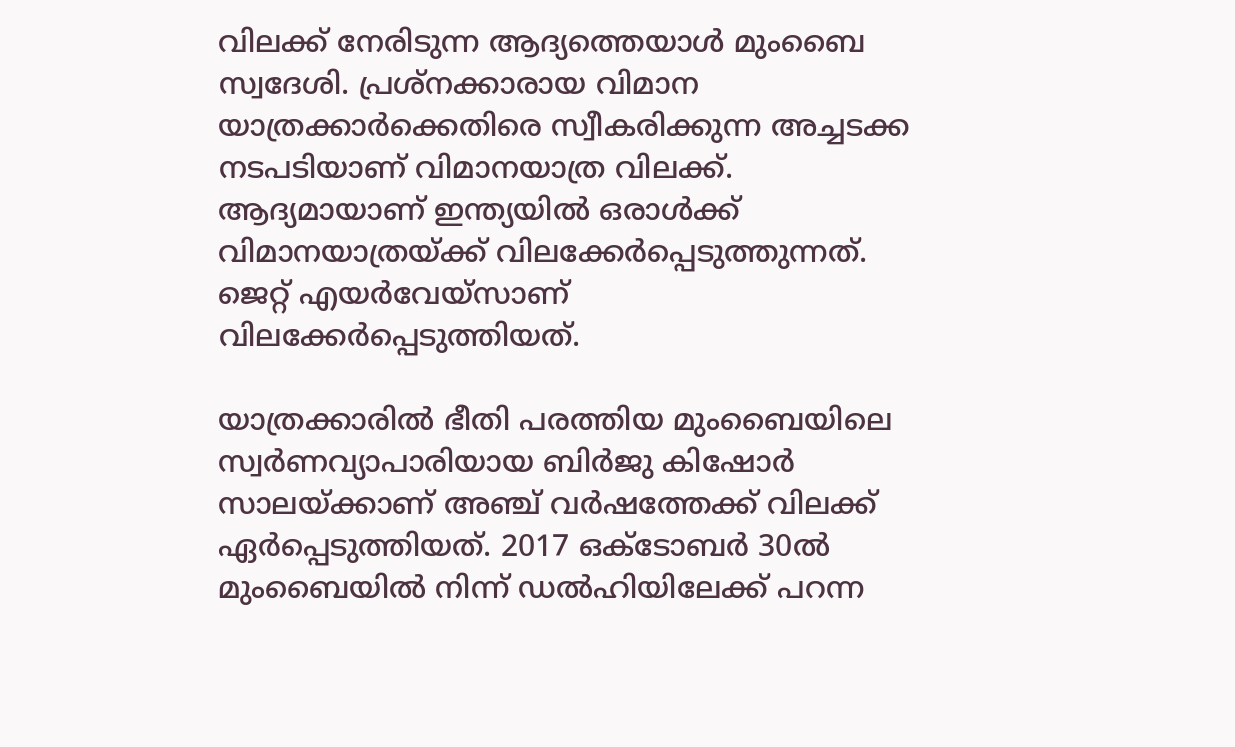വിലക്ക് നേരിടുന്ന ആദ്യത്തെയാള്‍ മുംബൈ സ്വദേശി. പ്രശ്‌നക്കാരായ വിമാന യാത്രക്കാര്‍ക്കെതിരെ സ്വീകരിക്കുന്ന അച്ചടക്ക നടപടിയാണ് വിമാനയാത്ര വിലക്ക്. ആദ്യമായാണ് ഇന്ത്യയില്‍ ഒരാള്‍ക്ക് വിമാനയാത്രയ്ക്ക് വിലക്കേര്‍പ്പെടുത്തുന്നത്. ജെറ്റ് എയര്‍വേയ്സാണ് വിലക്കേര്‍പ്പെടുത്തിയത്.

യാത്രക്കാരില്‍ ഭീതി പരത്തിയ മുംബൈയിലെ സ്വര്‍ണവ്യാപാരിയായ ബിര്‍ജു കിഷോര്‍ സാലയ്ക്കാണ് അഞ്ച് വര്‍ഷത്തേക്ക് വിലക്ക് ഏര്‍പ്പെടുത്തിയത്. 2017 ഒക്ടോബര്‍ 30ല്‍ മുംബൈയില്‍ നിന്ന് ഡല്‍ഹിയിലേക്ക് പറന്ന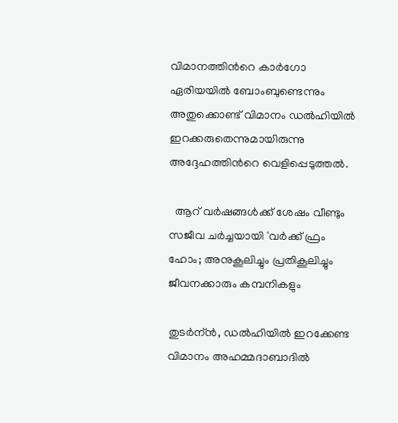വിമാനത്തിന്‍റെ കാര്‍ഗോ ഏരിയയില്‍ ബോംബുണ്ടെന്നും അതുക്കൊണ്ട് വിമാനം ഡല്‍ഹിയില്‍ ഇറക്കരുതെന്നുമായിരുന്നു അദ്ദേഹത്തിന്‍റെ വെളിപ്പെടുത്തല്‍.

  ആറ് വർഷങ്ങൾക്ക് ശേഷം വീണ്ടും സജീവ ചർച്ചയായി 'വർക്ക് ഫ്രം ഹോം; അനുകൂലിച്ചും പ്രതികൂലിച്ചും ജീവനക്കാരും കമ്പനികളും

തുടര്‍ന്ന്‍, ഡല്‍ഹിയില്‍ ഇറക്കേണ്ട വിമാനം അഹമ്മദാബാദില്‍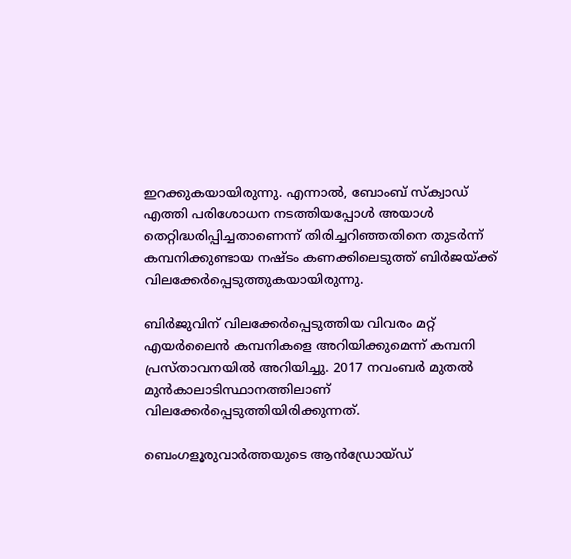ഇറക്കുകയായിരുന്നു. എന്നാല്‍, ബോംബ് സ്‌ക്വാഡ് എത്തി പരിശോധന നടത്തിയപ്പോള്‍ അയാള്‍ തെറ്റിദ്ധരിപ്പിച്ചതാണെന്ന് തിരിച്ചറിഞ്ഞതിനെ തുടര്‍ന്ന് കമ്പനിക്കുണ്ടായ നഷ്ടം കണക്കിലെടുത്ത് ബിര്‍ജയ്ക്ക് വിലക്കേര്‍പ്പെടുത്തുകയായിരുന്നു.

ബിര്‍ജുവിന് വിലക്കേര്‍പ്പെടുത്തിയ വിവരം മറ്റ് എയര്‍ലൈന്‍ കമ്പനികളെ അറിയിക്കുമെന്ന് കമ്പനി പ്രസ്താവനയില്‍ അറിയിച്ചു. 2017 നവംബര്‍ മുതല്‍ മുന്‍കാലാടിസ്ഥാനത്തിലാണ് വിലക്കേര്‍പ്പെടുത്തിയിരിക്കുന്നത്.

ബെംഗളൂരുവാർത്തയുടെ ആൻഡ്രോയ്ഡ്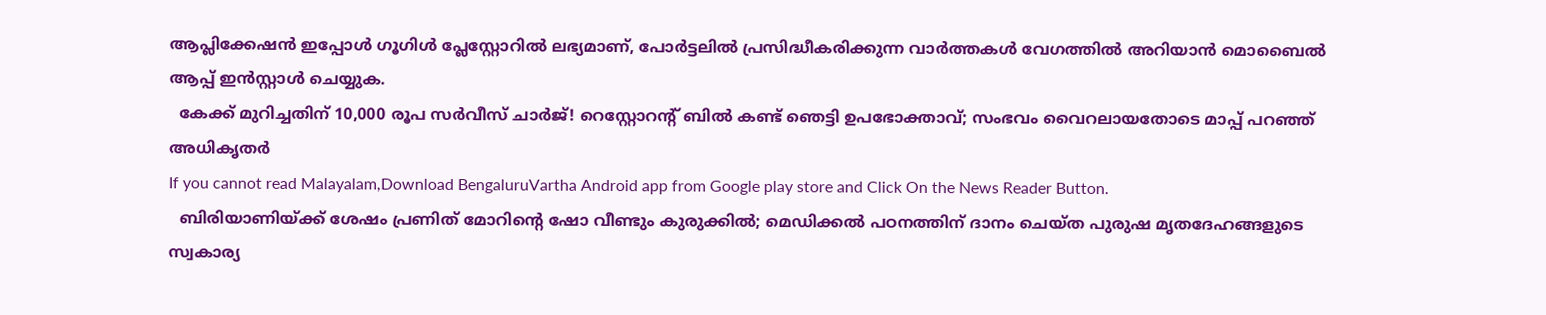ആപ്ലിക്കേഷൻ ഇപ്പോൾ ഗൂഗിൾ പ്ലേസ്റ്റോറിൽ ലഭ്യമാണ്, പോർട്ടലിൽ പ്രസിദ്ധീകരിക്കുന്ന വാർത്തകൾ വേഗത്തിൽ അറിയാൻ മൊബൈൽ ആപ്പ് ഇൻസ്റ്റാൾ ചെയ്യുക.
  കേക്ക് മുറിച്ചതിന് 10,000 രൂപ സർവീസ് ചാർജ്! റെസ്റ്റോറന്റ് ബിൽ കണ്ട് ഞെട്ടി ഉപഭോക്താവ്; സംഭവം വൈറലായതോടെ മാപ്പ് പറഞ്ഞ് അധികൃതർ
If you cannot read Malayalam,Download BengaluruVartha Android app from Google play store and Click On the News Reader Button.
  ബിരിയാണിയ്ക്ക് ശേഷം പ്രണിത് മോറിൻ്റെ ഷോ വീണ്ടും കുരുക്കിൽ; മെഡിക്കൽ പഠനത്തിന് ദാനം ചെയ്ത പുരുഷ മൃതദേഹങ്ങളുടെ സ്വകാര്യ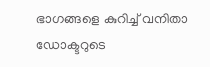ഭാഗങ്ങളെ കുറിച്ച് വനിതാ ഡോക്ടറുടെ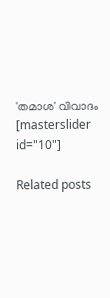'തമാശ' വിവാദം
[masterslider id="10"]

Related posts